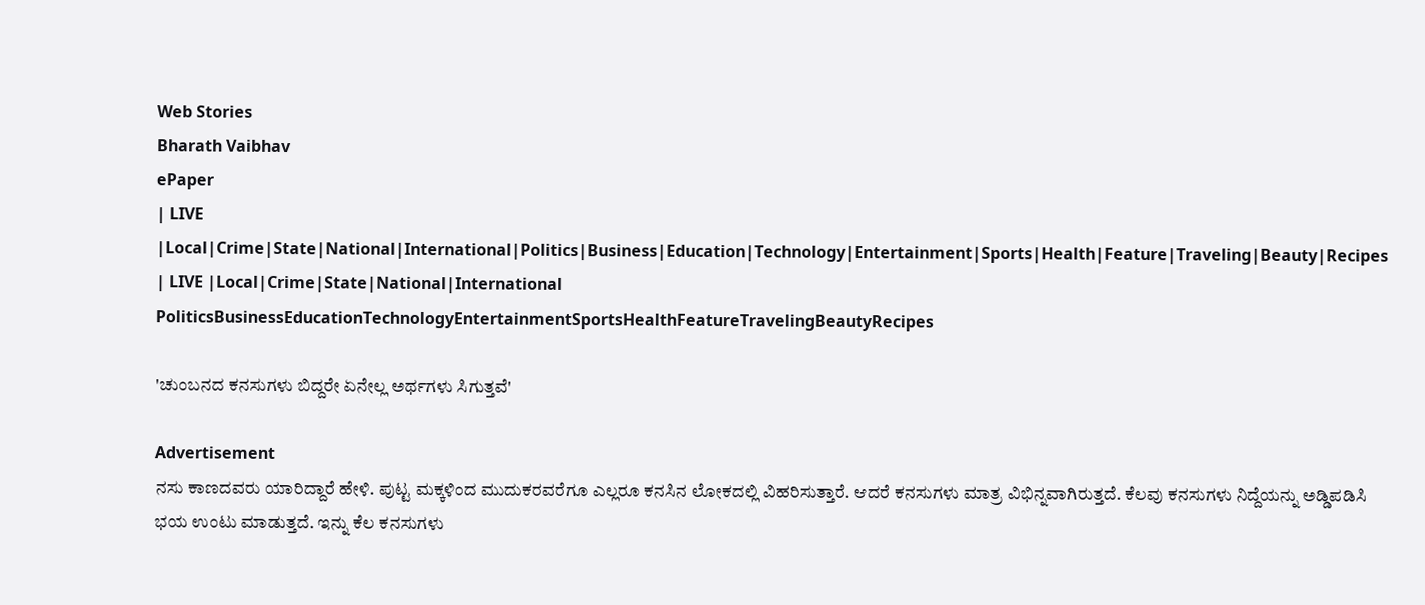Web Stories
Bharath Vaibhav
ePaper
| LIVE |Local|Crime|State|National|International|Politics|Business|Education|Technology|Entertainment|Sports|Health|Feature|Traveling|Beauty|Recipes
| LIVE |Local|Crime|State|National|International
PoliticsBusinessEducationTechnologyEntertainmentSportsHealthFeatureTravelingBeautyRecipes

'ಚುಂಬನದ ಕನಸುಗಳು ಬಿದ್ದರೇ ಏನೇಲ್ಲ ಅರ್ಥಗಳು ಸಿಗುತ್ತವೆ'

Advertisement
ನಸು ಕಾಣದವರು ಯಾರಿದ್ದಾರೆ ಹೇಳಿ. ಪುಟ್ಟ ಮಕ್ಕಳಿಂದ ಮುದುಕರವರೆಗೂ ಎಲ್ಲರೂ ಕನಸಿನ ಲೋಕದಲ್ಲಿ ವಿಹರಿಸುತ್ತಾರೆ. ಆದರೆ ಕನಸುಗಳು ಮಾತ್ರ ವಿಭಿನ್ನವಾಗಿರುತ್ತದೆ. ಕೆಲವು ಕನಸುಗಳು ನಿದ್ದೆಯನ್ನು ಅಡ್ಡಿಪಡಿಸಿ ಭಯ ಉಂಟು ಮಾಡುತ್ತದೆ. ಇನ್ನು ಕೆಲ ಕನಸುಗಳು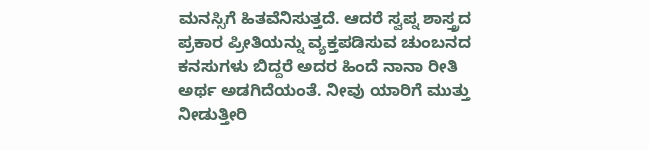ಮನಸ್ಸಿಗೆ ಹಿತವೆನಿಸುತ್ತದೆ. ಆದರೆ ಸ್ವಪ್ನ ಶಾಸ್ತ್ರದ ಪ್ರಕಾರ ಪ್ರೀತಿಯನ್ನು ವ್ಯಕ್ತಪಡಿಸುವ ಚುಂಬನದ ಕನಸುಗಳು ಬಿದ್ದರೆ ಅದರ ಹಿಂದೆ ನಾನಾ ರೀತಿ ಅರ್ಥ ಅಡಗಿದೆಯಂತೆ. ನೀವು ಯಾರಿಗೆ ಮುತ್ತು ನೀಡುತ್ತೀರಿ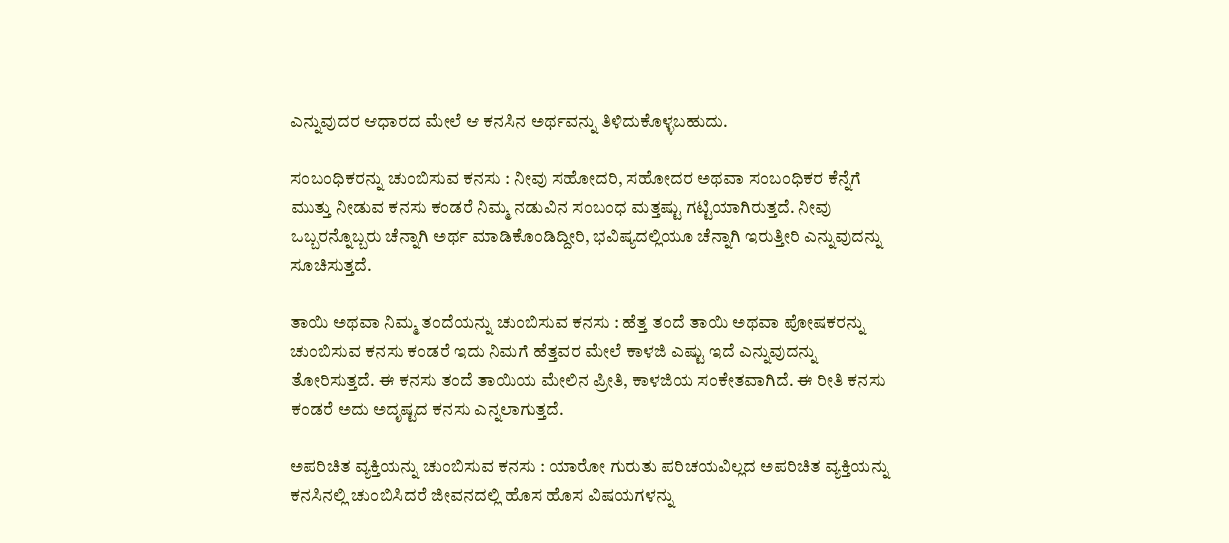ಎನ್ನುವುದರ ಆಧಾರದ ಮೇಲೆ ಆ ಕನಸಿನ ಅರ್ಥವನ್ನು ತಿಳಿದುಕೊಳ್ಳಬಹುದು.

ಸಂಬಂಧಿಕರನ್ನು ಚುಂಬಿಸುವ ಕನಸು : ನೀವು ಸಹೋದರಿ, ಸಹೋದರ ಅಥವಾ ಸಂಬಂಧಿಕರ ಕೆನ್ನೆಗೆ ಮುತ್ತು ನೀಡುವ ಕನಸು ಕಂಡರೆ ನಿಮ್ಮ ನಡುವಿನ ಸಂಬಂಧ ಮತ್ತಷ್ಟು ಗಟ್ಟಿಯಾಗಿರುತ್ತದೆ. ನೀವು ಒಬ್ಬರನ್ನೊಬ್ಬರು ಚೆನ್ನಾಗಿ ಅರ್ಥ ಮಾಡಿಕೊಂಡಿದ್ದೀರಿ, ಭವಿಷ್ಯದಲ್ಲಿಯೂ ಚೆನ್ನಾಗಿ ಇರುತ್ತೀರಿ ಎನ್ನುವುದನ್ನು ಸೂಚಿಸುತ್ತದೆ.

ತಾಯಿ ಅಥವಾ ನಿಮ್ಮ ತಂದೆಯನ್ನು ಚುಂಬಿಸುವ ಕನಸು : ಹೆತ್ತ ತಂದೆ ತಾಯಿ ಅಥವಾ ಪೋಷಕರನ್ನು ಚುಂಬಿಸುವ ಕನಸು ಕಂಡರೆ ಇದು ನಿಮಗೆ ಹೆತ್ತವರ ಮೇಲೆ ಕಾಳಜಿ ಎಷ್ಟು ಇದೆ ಎನ್ನುವುದನ್ನು ತೋರಿಸುತ್ತದೆ. ಈ ಕನಸು ತಂದೆ ತಾಯಿಯ ಮೇಲಿನ ಪ್ರೀತಿ, ಕಾಳಜಿಯ ಸಂಕೇತವಾಗಿದೆ. ಈ ರೀತಿ ಕನಸು ಕಂಡರೆ ಅದು ಅದೃಷ್ಟದ ಕನಸು ಎನ್ನಲಾಗುತ್ತದೆ.

ಅಪರಿಚಿತ ವ್ಯಕ್ತಿಯನ್ನು ಚುಂಬಿಸುವ ಕನಸು : ಯಾರೋ ಗುರುತು ಪರಿಚಯವಿಲ್ಲದ ಅಪರಿಚಿತ ವ್ಯಕ್ತಿಯನ್ನು ಕನಸಿನಲ್ಲಿ ಚುಂಬಿಸಿದರೆ ಜೀವನದಲ್ಲಿ ಹೊಸ ಹೊಸ ವಿಷಯಗಳನ್ನು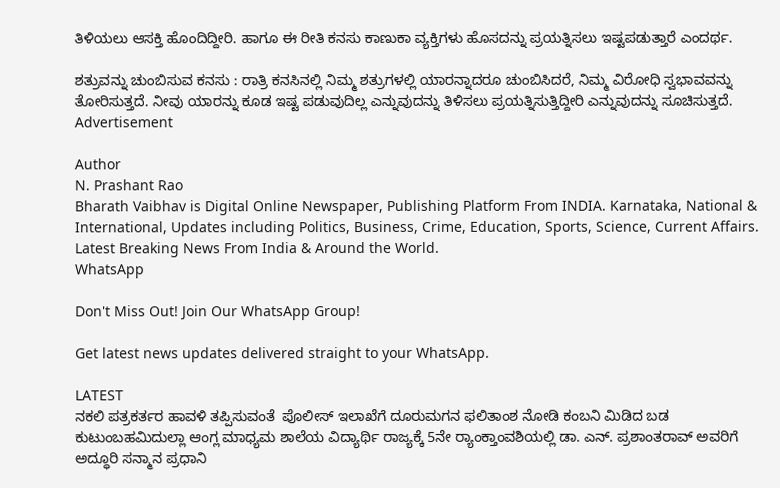ತಿಳಿಯಲು ಆಸಕ್ತಿ ಹೊಂದಿದ್ದೀರಿ. ಹಾಗೂ ಈ ರೀತಿ ಕನಸು ಕಾಣುಕಾ ವ್ಯಕ್ತಿಗಳು ಹೊಸದನ್ನು ಪ್ರಯತ್ನಿಸಲು ಇಷ್ಟಪಡುತ್ತಾರೆ ಎಂದರ್ಥ.

ಶತ್ರುವನ್ನು ಚುಂಬಿಸುವ ಕನಸು : ರಾತ್ರಿ ಕನಸಿನಲ್ಲಿ ನಿಮ್ಮ ಶತ್ರುಗಳಲ್ಲಿ ಯಾರನ್ನಾದರೂ ಚುಂಬಿಸಿದರೆ, ನಿಮ್ಮ ವಿರೋಧಿ ಸ್ವಭಾವವನ್ನು ತೋರಿಸುತ್ತದೆ. ನೀವು ಯಾರನ್ನು ಕೂಡ ಇಷ್ಟ ಪಡುವುದಿಲ್ಲ ಎನ್ನುವುದನ್ನು ತಿಳಿಸಲು ಪ್ರಯತ್ನಿಸುತ್ತಿದ್ದೀರಿ ಎನ್ನುವುದನ್ನು ಸೂಚಿಸುತ್ತದೆ.
Advertisement

Author
N. Prashant Rao
Bharath Vaibhav is Digital Online Newspaper, Publishing Platform From INDIA. Karnataka, National & International, Updates including Politics, Business, Crime, Education, Sports, Science, Current Affairs. Latest Breaking News From India & Around the World.
WhatsApp

Don't Miss Out! Join Our WhatsApp Group!

Get latest news updates delivered straight to your WhatsApp.

LATEST
ನಕಲಿ ಪತ್ರಕರ್ತರ ಹಾವಳಿ ತಪ್ಪಿಸುವಂತೆ  ಪೊಲೀಸ್ ಇಲಾಖೆಗೆ ದೂರುಮಗನ ಫಲಿತಾಂಶ ನೋಡಿ ಕಂಬನಿ ಮಿಡಿದ ಬಡ ಕುಟುಂಬಹಮಿದುಲ್ಲಾ ಆಂಗ್ಲ ಮಾಧ್ಯಮ ಶಾಲೆಯ ವಿದ್ಯಾರ್ಥಿ ರಾಜ್ಯಕ್ಕೆ 5ನೇ ರ್‍ಯಾಂಕ್ತಾಂವಶಿಯಲ್ಲಿ ಡಾ. ಎನ್. ಪ್ರಶಾಂತರಾವ್ ಅವರಿಗೆ ಅದ್ಧೂರಿ ಸನ್ಮಾನ ಪ್ರಧಾನಿ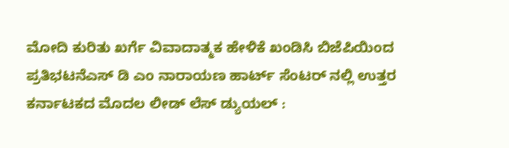ಮೋದಿ ಕುರಿತು ಖರ್ಗೆ ವಿವಾದಾತ್ಮಕ ಹೇಳಿಕೆ ಖಂಡಿಸಿ ಬಿಜೆಪಿಯಿಂದ ಪ್ರತಿಭಟನೆಎಸ್ ಡಿ ಎಂ ನಾರಾಯಣ ಹಾರ್ಟ್ ಸೆಂಟರ್ ನಲ್ಲಿ ಉತ್ತರ ಕರ್ನಾಟಕದ ಮೊದಲ ಲೀಡ್ ಲೆಸ್ ಡ್ಯುಯಲ್ :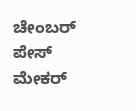ಚೇಂಬರ್ ಪೇಸ್ ಮೇಕರ್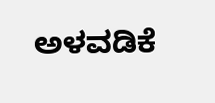ಅಳವಡಿಕೆ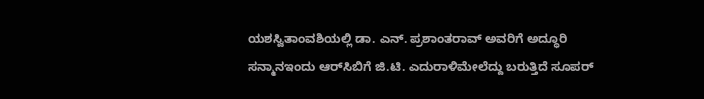ಯಶಸ್ವಿತಾಂವಶಿಯಲ್ಲಿ ಡಾ. ಎನ್. ಪ್ರಶಾಂತರಾವ್ ಅವರಿಗೆ ಅದ್ಧೂರಿ ಸನ್ಮಾನಇಂದು ಆರ್‌ಸಿಬಿಗೆ ಜಿ.ಟಿ. ಎದುರಾಳಿಮೇಲೆದ್ದು ಬರುತ್ತಿದೆ ಸೂಪರ್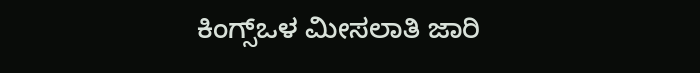ಕಿಂಗ್ಸ್ಒಳ ಮೀಸಲಾತಿ ಜಾರಿ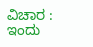ವಿಚಾರ : ಇಂದು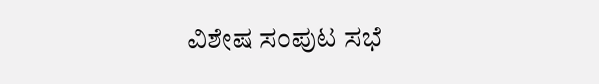ವಿಶೇಷ ಸಂಪುಟ ಸಭೆ